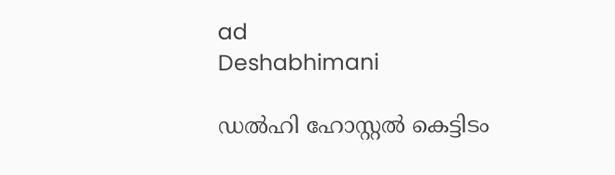ad
Deshabhimani

ഡൽഹി ഹോസ്റ്റൽ കെട്ടിടം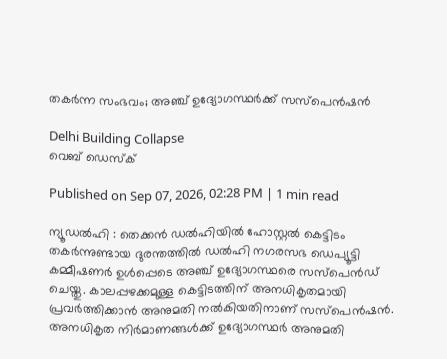തകർന്ന സംഭവം; അഞ്ച് ഉദ്യോഗസ്ഥർക്ക് സസ്‌പെൻഷൻ

Delhi Building Collapse
വെബ് ഡെസ്ക്

Published on Sep 07, 2026, 02:28 PM | 1 min read

ന്യൂഡൽഹി : തെക്കൻ ഡൽഹിയിൽ ഹോസ്റ്റൽ കെട്ടിടം തകർന്നുണ്ടായ ദുരന്തത്തിൽ ഡൽഹി നഗരസഭ ഡെപ്യൂട്ടി കമ്മീഷണർ ഉൾപ്പെടെ അഞ്ച് ഉദ്യോഗസ്ഥരെ സസ്‌പെൻഡ് ചെയ്തു. കാലപ്പഴക്കമുള്ള കെട്ടിടത്തിന് അനധികൃതമായി പ്രവർത്തിക്കാൻ അനുമതി നൽകിയതിനാണ് സസ്പെൻഷൻ. അനധികൃത നിർമാണങ്ങൾക്ക് ഉദ്യോഗസ്ഥർ അനുമതി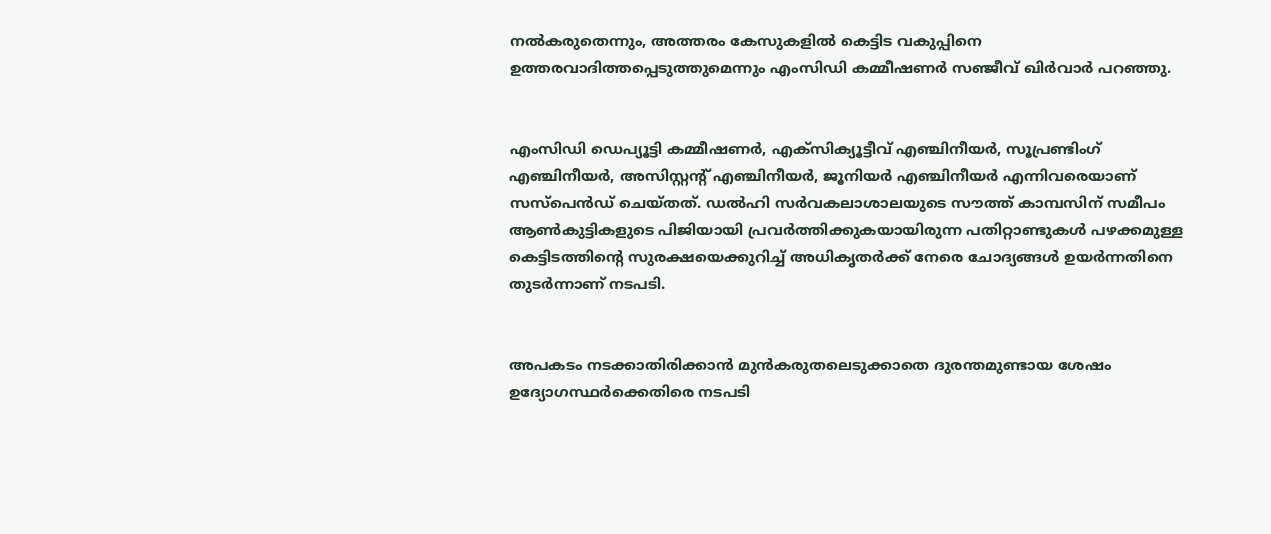നൽകരുതെന്നും, അത്തരം കേസുകളിൽ കെട്ടിട വകുപ്പിനെ ഉത്തരവാദിത്തപ്പെടുത്തുമെന്നും എംസിഡി കമ്മീഷണർ സഞ്ജീവ് ഖിർവാർ പറഞ്ഞു.


എംസിഡി ഡെപ്യൂട്ടി കമ്മീഷണർ, എക്സിക്യൂട്ടീവ് എഞ്ചിനീയർ, സൂപ്രണ്ടിംഗ് എഞ്ചിനീയർ, അസിസ്റ്റന്റ് എഞ്ചിനീയർ, ജൂനിയർ എഞ്ചിനീയർ എന്നിവരെയാണ് സസ്‌പെൻഡ് ചെയ്തത്. ഡൽഹി സർവകലാശാലയുടെ സൗത്ത് കാമ്പസിന് സമീപം ആൺകുട്ടികളുടെ പിജിയായി പ്രവർത്തിക്കുകയായിരുന്ന പതിറ്റാണ്ടുകൾ പഴക്കമുള്ള കെട്ടിടത്തിന്റെ സുരക്ഷയെക്കുറിച്ച് അധികൃതർക്ക് നേരെ ചോദ്യങ്ങൾ ഉയർന്നതിനെ തുടർന്നാണ് നടപടി.


അപകടം നടക്കാതിരിക്കാൻ മുൻകരുതലെടുക്കാതെ ദുരന്തമുണ്ടായ ശേഷം ഉദ്യോഗസ്ഥർക്കെതിരെ നടപടി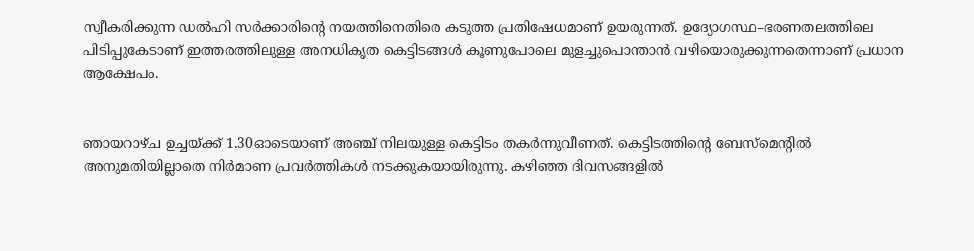സ്വീകരിക്കുന്ന ഡൽഹി സർക്കാരിന്റെ നയത്തിനെതിരെ കടുത്ത പ്രതിഷേധമാണ് ഉയരുന്നത്. ഉദ്യോഗസ്ഥ–ഭരണതലത്തിലെ പിടിപ്പുകേടാണ് ഇത്തരത്തിലുള്ള അനധികൃത കെട്ടിടങ്ങൾ കൂണുപോലെ മുളച്ചുപൊന്താൻ വഴിയൊരുക്കുന്നതെന്നാണ് പ്രധാന ആക്ഷേപം.


ഞായറാഴ്ച ഉച്ചയ്ക്ക് 1.30ഓടെയാണ് അഞ്ച് നിലയുള്ള കെട്ടിടം തകർന്നുവീണത്. കെട്ടിടത്തിന്റെ ബേസ്മെന്റിൽ അനുമതിയില്ലാതെ നിർമാണ പ്രവർത്തികൾ നടക്കുകയായിരുന്നു. കഴിഞ്ഞ ദിവസങ്ങളിൽ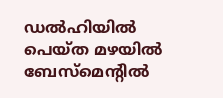ഡൽഹിയിൽ പെയ്ത മഴയിൽ ബേസ്മെന്റിൽ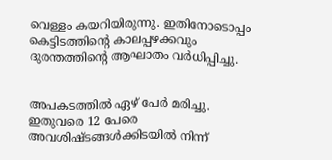വെള്ളം കയറിയിരുന്നു. ഇതിനോടൊപ്പം കെട്ടിടത്തിന്റെ കാലപ്പഴക്കവും ദുരന്തത്തിന്റെ ആഘാതം വർധിപ്പിച്ചു.


അപകടത്തിൽ ഏഴ് പേർ മരിച്ചു. ഇതുവരെ 12 പേരെ അവശിഷ്ടങ്ങൾക്കിടയിൽ നിന്ന്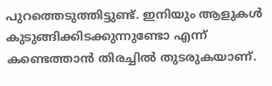പുറത്തെടുത്തിട്ടുണ്ട്. ഇനിയും ആളുകൾ കുടുങ്ങിക്കിടക്കുന്നുണ്ടോ എന്ന് കണ്ടെത്താൻ തിരച്ചിൽ തുടരുകയാണ്.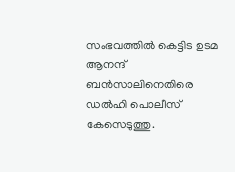സംഭവത്തിൽ കെട്ടിട ഉടമ ആനന്ദ് ബൻസാലിനെതിരെ ഡൽഹി പൊലീസ് കേസെടുത്തു.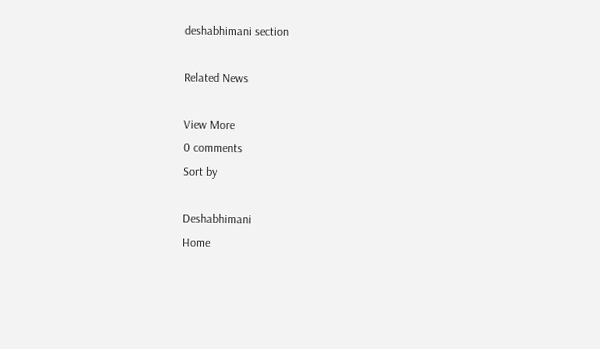deshabhimani section

Related News

View More
0 comments
Sort by

Deshabhimani
Home